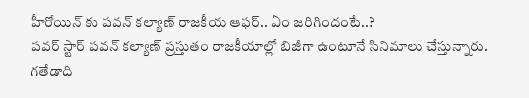హీరోయిన్ కు పవన్ కల్యాణ్ రాజకీయ ఆఫర్.. ఏం జరిగిందంటే..?
పవర్ స్టార్ పవన్ కల్యాణ్ ప్రస్తుతం రాజకీయాల్లో బిజీగా ఉంటూనే సినిమాలు చేస్తున్నారు. గతేడాది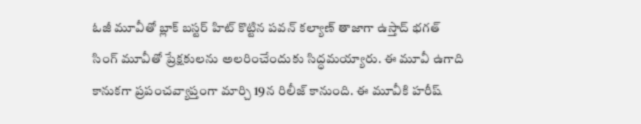ఓజీ మూవీతో బ్లాక్ బస్టర్ హిట్ కొట్టిన పవన్ కల్యాణ్ తాజాగా ఉస్తాద్ భగత్ సింగ్ మూవీతో ప్రేక్షకులను అలరించేందుకు సిద్ధమయ్యారు. ఈ మూవీ ఉగాది కానుకగా ప్రపంచవ్యాప్తంగా మార్చి 19న రిలీజ్ కానుంది. ఈ మూవీకి హరీష్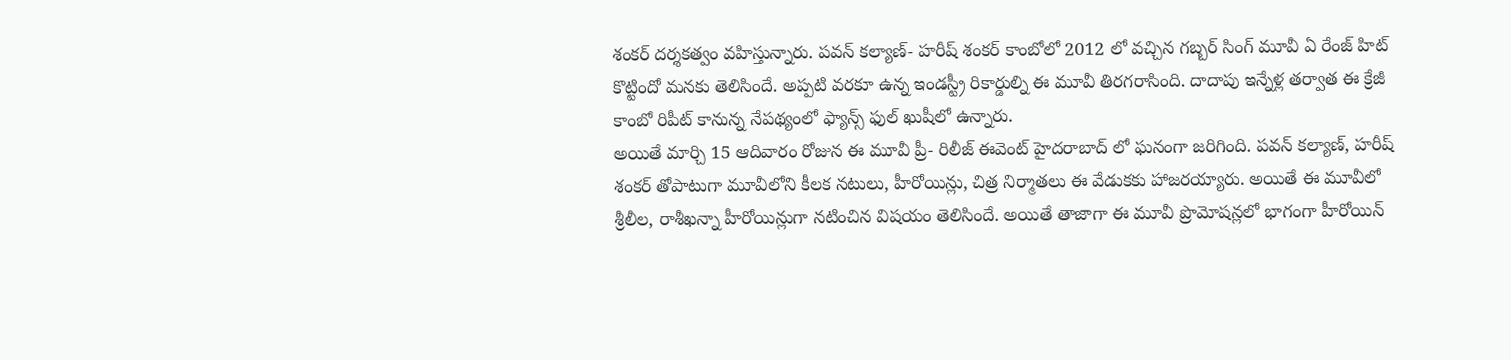శంకర్ దర్శకత్వం వహిస్తున్నారు. పవన్ కల్యాణ్- హరీష్ శంకర్ కాంబోలో 2012 లో వచ్చిన గబ్బర్ సింగ్ మూవీ ఏ రేంజ్ హిట్ కొట్టిందో మనకు తెలిసిందే. అప్పటి వరకూ ఉన్న ఇండస్ట్రీ రికార్డుల్ని ఈ మూవీ తిరగరాసింది. దాదాపు ఇన్నేళ్ల తర్వాత ఈ క్రేజీ కాంబో రిపీట్ కానున్న నేపథ్యంలో ఫ్యాన్స్ ఫుల్ ఖుషీలో ఉన్నారు.
అయితే మార్చి 15 ఆదివారం రోజున ఈ మూవీ ప్రీ- రిలీజ్ ఈవెంట్ హైదరాబాద్ లో ఘనంగా జరిగింది. పవన్ కల్యాణ్, హరీష్ శంకర్ తోపాటుగా మూవీలోని కీలక నటులు, హీరోయిన్లు, చిత్ర నిర్మాతలు ఈ వేడుకకు హాజరయ్యారు. అయితే ఈ మూవీలో శ్రీలీల, రాశీఖన్నా హీరోయిన్లుగా నటించిన విషయం తెలిసిందే. అయితే తాజాగా ఈ మూవీ ప్రొమోషన్లలో భాగంగా హీరోయిన్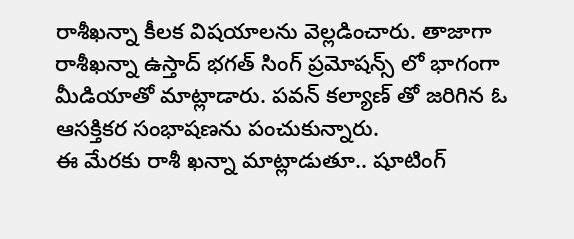రాశీఖన్నా కీలక విషయాలను వెల్లడించారు. తాజాగా రాశీఖన్నా ఉస్తాద్ భగత్ సింగ్ ప్రమోషన్స్ లో భాగంగా మీడియాతో మాట్లాడారు. పవన్ కల్యాణ్ తో జరిగిన ఓ ఆసక్తికర సంభాషణను పంచుకున్నారు.
ఈ మేరకు రాశీ ఖన్నా మాట్లాడుతూ.. షూటింగ్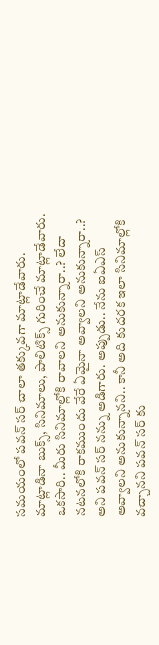సమయంలో పవన్ సర్ చాలా తక్కువగా మాట్లాడేవారు. మాట్లాడినా బుక్స్, సినిమాలు, పాలిటిక్స్ గురించే మాట్లాడేవారు. ఒకసారి.. మీరు సినిమాల్లోకి రావాలని అనుకున్నారా..? లేదా నటనలోకి రాకముందు వేరే ఏమైనా అవ్వాలని అనుకున్నారా..? అని పవన్ సర్ నన్ను అడిగారు. అప్పుడు.. నేను ఐఏఎస్ అవ్వాలని అనుకున్నానని.. కానీ అది కుదరక ఇలా సినిమాల్లోకి వచ్చానని పవన్ సర్ కు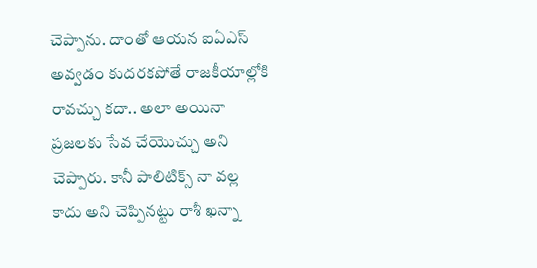చెప్పాను. దాంతో ఆయన ఐఏఎస్ అవ్వడం కుదరకపోతే రాజకీయాల్లోకి రావచ్చు కదా.. అలా అయినా ప్రజలకు సేవ చేయొచ్చు అని చెప్పారు. కానీ పాలిటిక్స్ నా వల్ల కాదు అని చెప్పినట్టు రాశీ ఖన్నా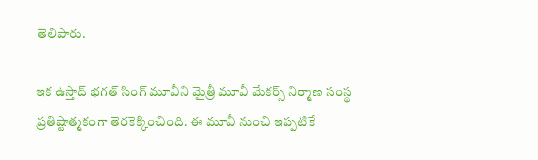తెలిపారు.

ఇక ఉస్తాద్ భగత్ సింగ్ మూవీని మైత్రీ మూవీ మేకర్స్ నిర్మాణ సంస్థ ప్రతిష్టాత్మకంగా తెరకెక్కించింది. ఈ మూవీ నుంచి ఇప్పటికే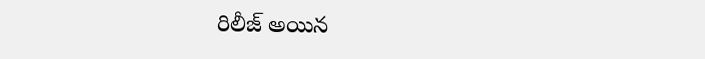రిలీజ్ అయిన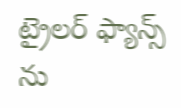ట్రైలర్ ఫ్యాన్స్ ను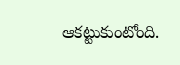ఆకట్టుకుంటోంది.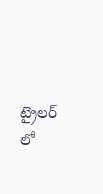ట్రైలర్ లో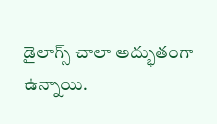డైలాగ్స్ చాలా అద్భుతంగా ఉన్నాయి.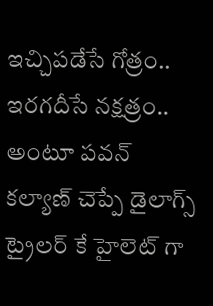ఇచ్చిపడేసే గోత్రం.. ఇరగదీసే నక్షత్రం.. అంటూ పవన్ కల్యాణ్ చెప్పే డైలాగ్స్ ట్రైలర్ కే హైలెట్ గా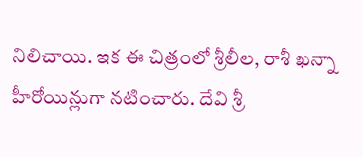నిలిచాయి. ఇక ఈ చిత్రంలో శ్రీలీల, రాశీ ఖన్నా హీరోయిన్లుగా నటించారు. దేవి శ్రీ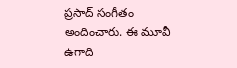ప్రసాద్ సంగీతం అందించారు. ఈ మూవీ ఉగాది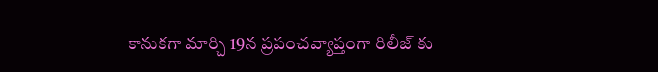కానుకగా మార్చి 19న ప్రపంచవ్యాప్తంగా రిలీజ్ కు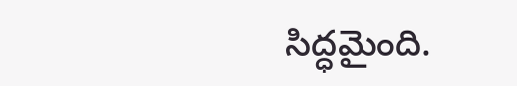సిద్ధమైంది.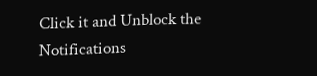Click it and Unblock the Notifications